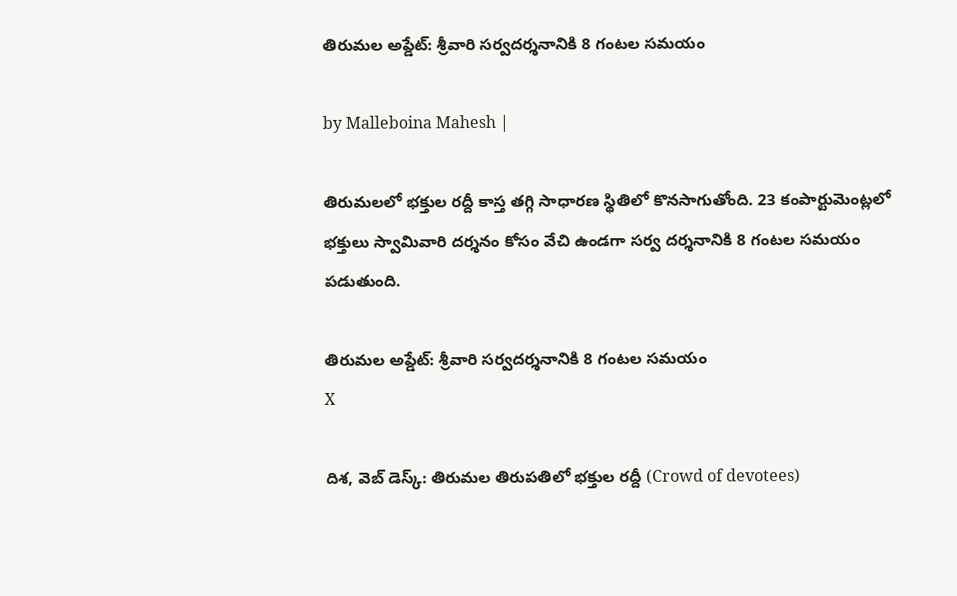తిరుమల అప్డేట్: శ్రీవారి సర్వదర్శనానికి 8 గంటల సమయం

by Malleboina Mahesh |

తిరుమలలో భక్తుల రద్దీ కాస్త తగ్గి సాధారణ స్థితిలో కొనసాగుతోంది. 23 కంపార్టుమెంట్లలో భక్తులు స్వామివారి దర్శనం కోసం వేచి ఉండగా సర్వ దర్శనానికి 8 గంటల సమయం పడుతుంది.

తిరుమల అప్డేట్: శ్రీవారి సర్వదర్శనానికి 8 గంటల సమయం
X

దిశ, వెబ్ డెస్క్: తిరుమల తిరుపతిలో భక్తుల రద్దీ (Crowd of devotees)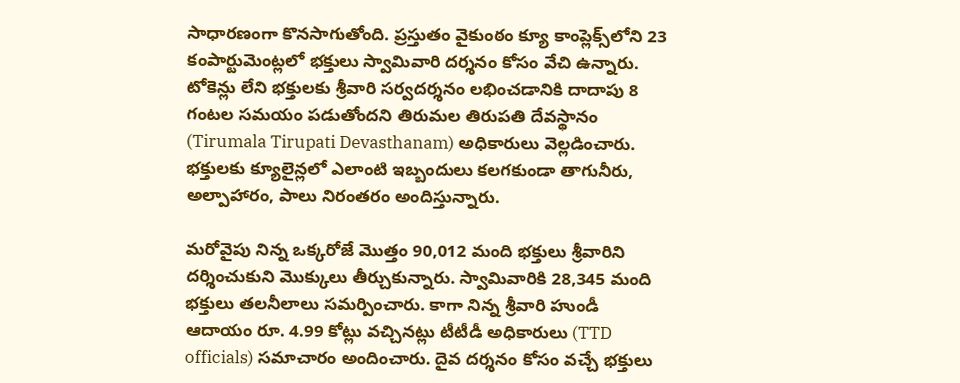సాధారణంగా కొనసాగుతోంది. ప్రస్తుతం వైకుంఠం క్యూ కాంప్లెక్స్‌లోని 23 కంపార్టుమెంట్లలో భక్తులు స్వామివారి దర్శనం కోసం వేచి ఉన్నారు. టోకెన్లు లేని భక్తులకు శ్రీవారి సర్వదర్శనం లభించడానికి దాదాపు 8 గంటల సమయం పడుతోందని తిరుమల తిరుపతి దేవస్థానం (Tirumala Tirupati Devasthanam) అధికారులు వెల్లడించారు. భక్తులకు క్యూలైన్లలో ఎలాంటి ఇబ్బందులు కలగకుండా తాగునీరు, అల్పాహారం, పాలు నిరంతరం అందిస్తున్నారు.

మరోవైపు నిన్న ఒక్కరోజే మొత్తం 90,012 మంది భక్తులు శ్రీవారిని దర్శించుకుని మొక్కులు తీర్చుకున్నారు. స్వామివారికి 28,345 మంది భక్తులు తలనీలాలు సమర్పించారు. కాగా నిన్న శ్రీవారి హుండీ ఆదాయం రూ. 4.99 కోట్లు వచ్చినట్లు టీటీడీ అధికారులు (TTD officials) సమాచారం అందించారు. దైవ దర్శనం కోసం వచ్చే భక్తులు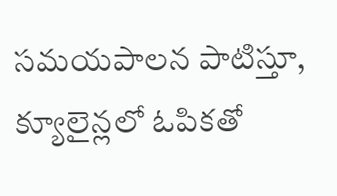సమయపాలన పాటిస్తూ, క్యూలైన్లలో ఓపికతో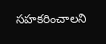సహకరించాలని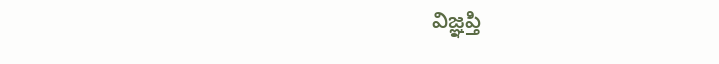విజ్ఞప్తి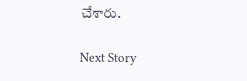చేశారు.

Next Story